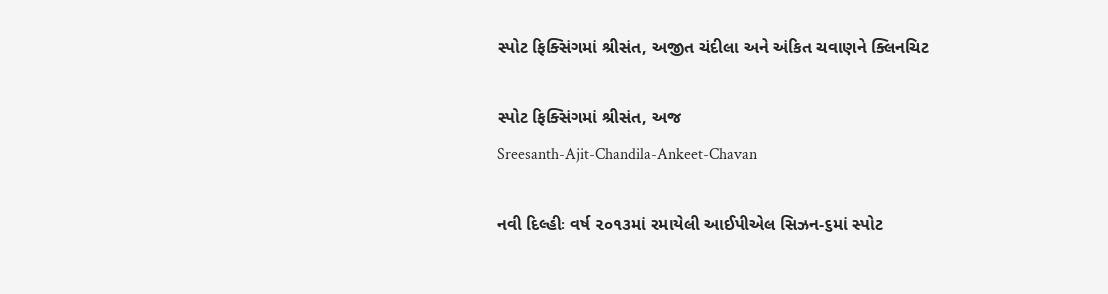સ્પોટ ફિક્સિંગમાં શ્રીસંત, અજીત ચંદીલા અને અંકિત ચવાણને ક્લિનચિટ

સ્પોટ ફિક્સિંગમાં શ્રીસંત, અજ
Sreesanth-Ajit-Chandila-Ankeet-Chavan

નવી દિલ્હીઃ વર્ષ ૨૦૧૩માં રમાયેલી આઈપીએલ સિઝન-૬માં સ્પોટ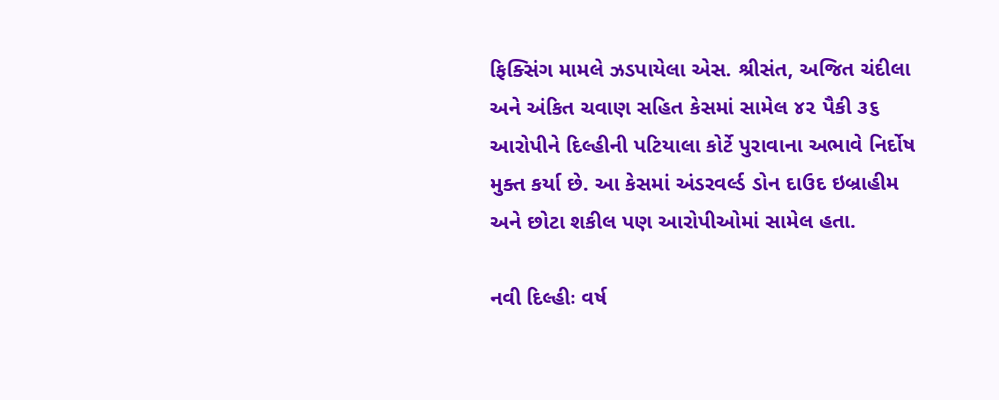ફિક્સિંગ મામલે ઝડપાયેલા એસ. શ્રીસંત, અજિત ચંદીલા અને અંકિત ચવાણ સહિત કેસમાં સામેલ ૪૨ પૈકી ૩૬ આરોપીને દિલ્હીની પટિયાલા કોર્ટે પુરાવાના અભાવે નિર્દોષ મુક્ત કર્યા છે. આ કેસમાં અંડરવર્લ્ડ ડોન દાઉદ ઇબ્રાહીમ અને છોટા શકીલ પણ આરોપીઓમાં સામેલ હતા.

નવી દિલ્હીઃ વર્ષ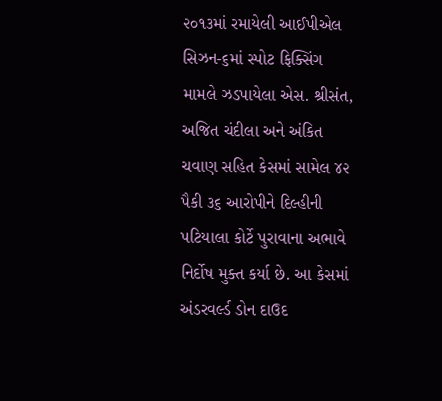૨૦૧૩માં રમાયેલી આઈપીએલ સિઝન-૬માં સ્પોટ ફિક્સિંગ મામલે ઝડપાયેલા એસ. શ્રીસંત, અજિત ચંદીલા અને અંકિત ચવાણ સહિત કેસમાં સામેલ ૪૨ પૈકી ૩૬ આરોપીને દિલ્હીની પટિયાલા કોર્ટે પુરાવાના અભાવે નિર્દોષ મુક્ત કર્યા છે. આ કેસમાં અંડરવર્લ્ડ ડોન દાઉદ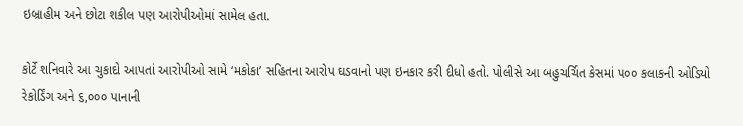ઇબ્રાહીમ અને છોટા શકીલ પણ આરોપીઓમાં સામેલ હતા.

કોર્ટે શનિવારે આ ચુકાદો આપતાં આરોપીઓ સામે ‘મકોકા’ સહિતના આરોપ ઘડવાનો પણ ઇનકાર કરી દીધો હતો. પોલીસે આ બહુચર્ચિત કેસમાં ૫૦૦ કલાકની ઓડિયો રેકોર્ડિંગ અને ૬,૦૦૦ પાનાની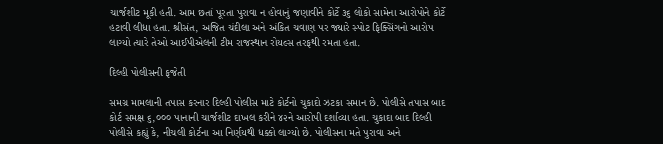ચાર્જશીટ મૂકી હતી. આમ છતાં પૂરતા પુરાવા ન હોવાનું જણાવીને કોર્ટે ૩૬ લોકો સામેના આરોપોને કોર્ટે હટાવી લીધા હતા. શ્રીસંત, અજિત ચંદીલા અને અંકિત ચવાણ પર જ્યારે સ્પોટ ફિક્સિંગનો આરોપ લાગ્યો ત્યારે તેઓ આઈપીએલની ટીમ રાજસ્થાન રોયલ્સ તરફથી રમતા હતા.

દિલ્હી પોલીસની ફજેતી

સમગ્ર મામલાની તપાસ કરનાર દિલ્હી પોલીસ માટે કોર્ટનો ચુકાદો ઝટકા સમાન છે. પોલીસે તપાસ બાદ કોર્ટ સમક્ષ ૬,૦૦૦ પાનાની ચાર્જશીટ દાખલ કરીને ૪૨ને આરોપી દર્શાવ્યા હતા. ચુકાદા બાદ દિલ્હી પોલીસે કહ્યું કે, નીચલી કોર્ટના આ નિર્ણયથી ધક્કો લાગ્યો છે. પોલીસના મતે પુરાવા અને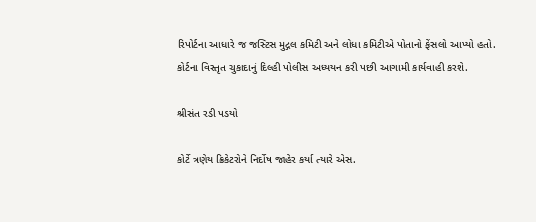રિપોર્ટના આધારે જ જસ્ટિસ મુદ્ગલ કમિટી અને લોધા કમિટીએ પોતાનો ફેંસલો આપ્યો હતો. કોર્ટના વિસ્તૃત ચુકાદાનું દિલ્હી પોલીસ અધ્યયન કરી પછી આગામી કાર્યવાહી કરશે.

શ્રીસંત રડી પડયો

કોર્ટે ત્રણેય ક્રિકેટરોને નિર્દોષ જાહેર કર્યા ત્યારે એસ.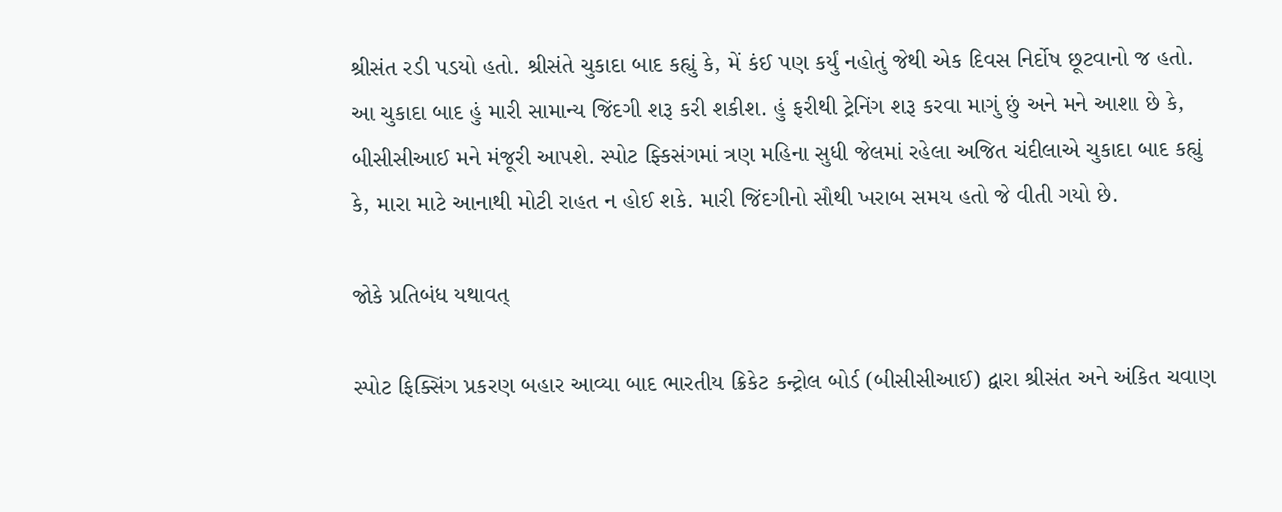શ્રીસંત રડી પડયો હતો. શ્રીસંતે ચુકાદા બાદ કહ્યું કે, મેં કંઈ પણ કર્યું નહોતું જેથી એક દિવસ નિર્દોષ છૂટવાનો જ હતો. આ ચુકાદા બાદ હું મારી સામાન્ય જિંદગી શરૂ કરી શકીશ. હું ફરીથી ટ્રેનિંગ શરૂ કરવા માગું છું અને મને આશા છે કે, બીસીસીઆઈ મને મંજૂરી આપશે. સ્પોટ ફ્કિસંગમાં ત્રણ મહિના સુધી જેલમાં રહેલા અજિત ચંદીલાએ ચુકાદા બાદ કહ્યું કે, મારા માટે આનાથી મોટી રાહત ન હોઈ શકે. મારી જિંદગીનો સૌથી ખરાબ સમય હતો જે વીતી ગયો છે.

જોકે પ્રતિબંધ યથાવત્

સ્પોટ ફિક્સિંગ પ્રકરણ બહાર આવ્યા બાદ ભારતીય ક્રિકેટ કન્ટ્રોલ બોર્ડ (બીસીસીઆઈ) દ્વારા શ્રીસંત અને અંકિત ચવાણ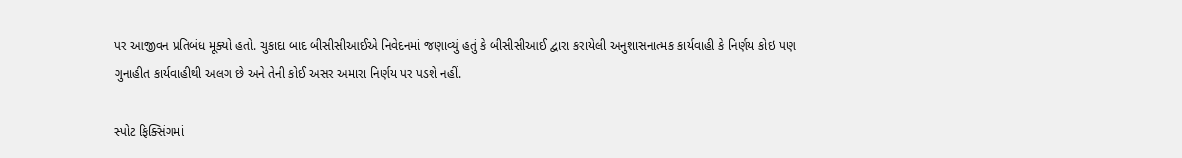પર આજીવન પ્રતિબંધ મૂક્યો હતો. ચુકાદા બાદ બીસીસીઆઈએ નિવેદનમાં જણાવ્યું હતું કે બીસીસીઆઈ દ્વારા કરાયેલી અનુશાસનાત્મક કાર્યવાહી કે નિર્ણય કોઇ પણ ગુનાહીત કાર્યવાહીથી અલગ છે અને તેની કોઈ અસર અમારા નિર્ણય પર પડશે નહીં.

સ્પોટ ફિક્સિંગમાં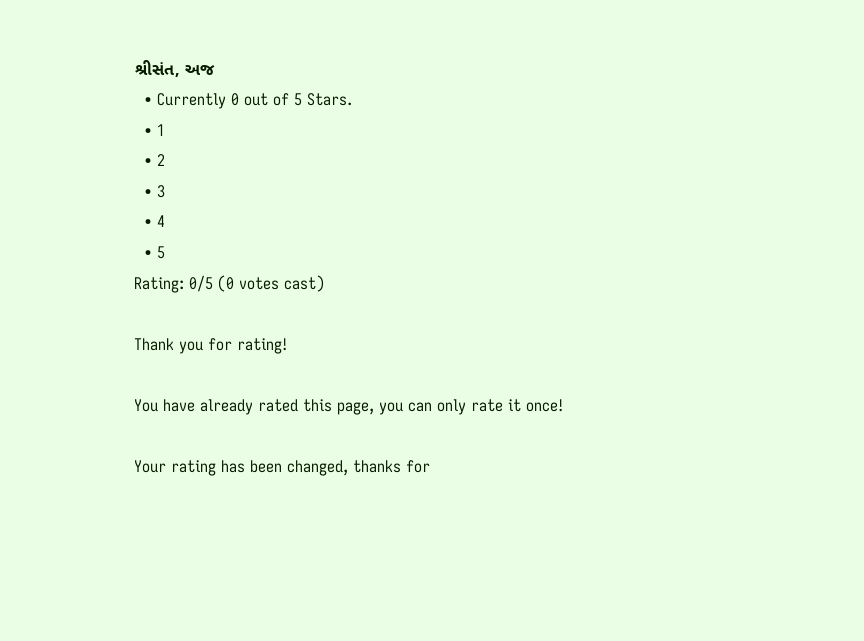શ્રીસંત, અજ
  • Currently 0 out of 5 Stars.
  • 1
  • 2
  • 3
  • 4
  • 5
Rating: 0/5 (0 votes cast)

Thank you for rating!

You have already rated this page, you can only rate it once!

Your rating has been changed, thanks for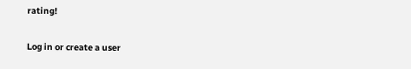rating!

Log in or create a user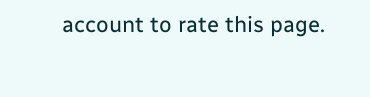account to rate this page.